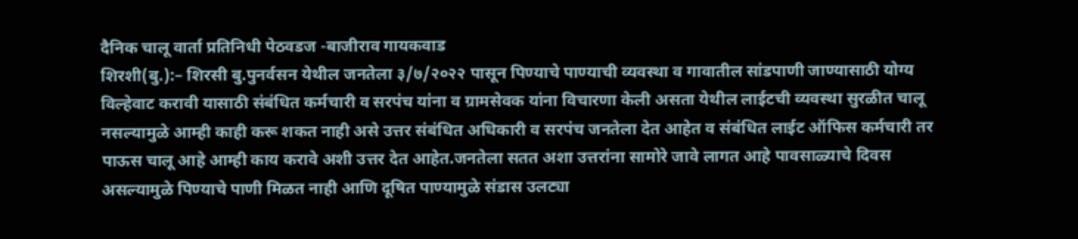दैनिक चालू वार्ता प्रतिनिधी पेठवडज -बाजीराव गायकवाड
शिरशी(बु.):– शिरसी बु.पुनर्वसन येथील जनतेला ३/७/२०२२ पासून पिण्याचे पाण्याची व्यवस्था व गावातील सांडपाणी जाण्यासाठी योग्य विल्हेवाट करावी यासाठी संबंधित कर्मचारी व सरपंच यांना व ग्रामसेवक यांना विचारणा केली असता येथील लाईटची व्यवस्था सुरळीत चालू नसल्यामुळे आम्ही काही करू शकत नाही असे उत्तर संबंधित अधिकारी व सरपंच जनतेला देत आहेत व संबंधित लाईट ऑफिस कर्मचारी तर पाऊस चालू आहे आम्ही काय करावे अशी उत्तर देत आहेत.जनतेला सतत अशा उत्तरांना सामोरे जावे लागत आहे पावसाळ्याचे दिवस असल्यामुळे पिण्याचे पाणी मिळत नाही आणि दूषित पाण्यामुळे संडास उलट्या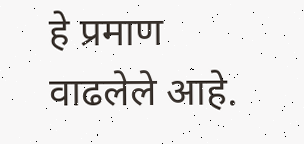हे प्रमाण वाढलेले आहे.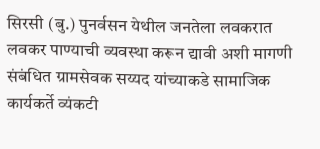सिरसी (बु.) पुनर्वसन येथील जनतेला लवकरात लवकर पाण्याची व्यवस्था करून द्यावी अशी मागणी संबंधित ग्रामसेवक सय्यद यांच्याकडे सामाजिक कार्यकर्ते व्यंकटी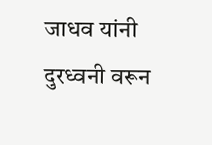जाधव यांनी दुरध्वनी वरून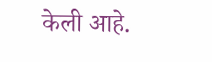केली आहे.